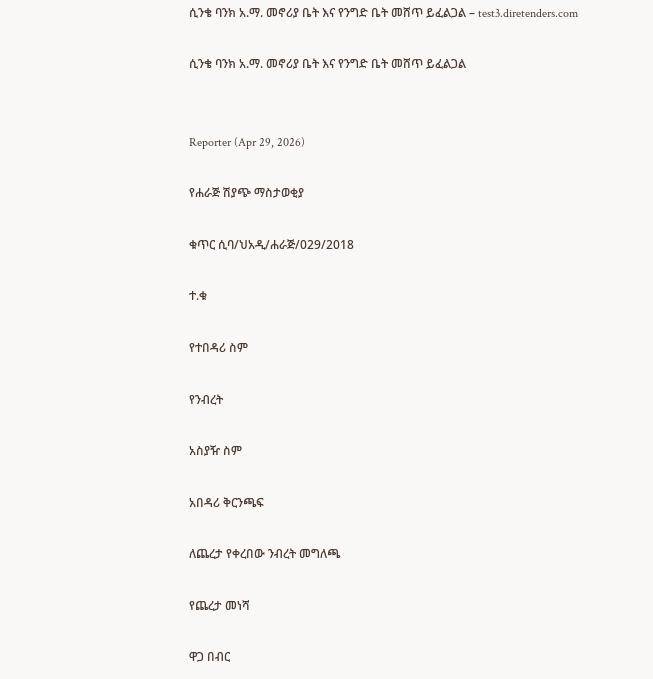ሲንቄ ባንክ አ.ማ. መኖሪያ ቤት እና የንግድ ቤት መሸጥ ይፈልጋል – test3.diretenders.com

ሲንቄ ባንክ አ.ማ. መኖሪያ ቤት እና የንግድ ቤት መሸጥ ይፈልጋል


Reporter (Apr 29, 2026)

የሐራጅ ሽያጭ ማስታወቂያ

ቁጥር ሲባ/ህአዲ/ሐራጅ/029/2018

ተ.ቁ

የተበዳሪ ስም

የንብረት

አስያዥ ስም

አበዳሪ ቅርንጫፍ

ለጨረታ የቀረበው ንብረት መግለጫ

የጨረታ መነሻ

ዋጋ በብር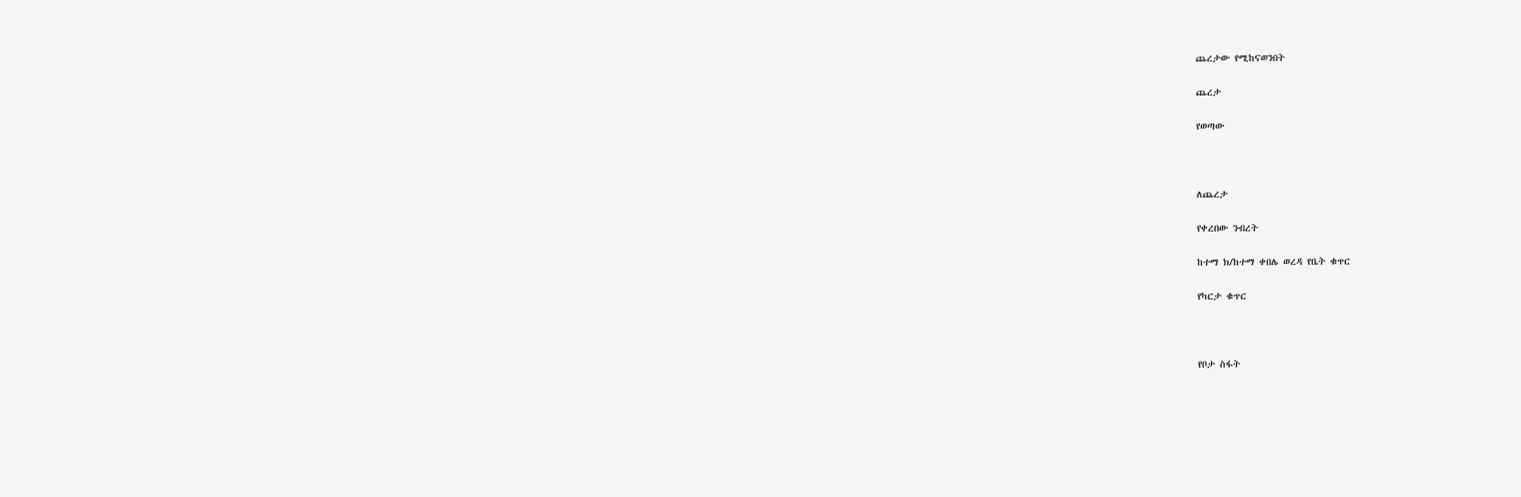ጨረታው የሚከናወንበት

ጨረታ

የወጣው



ለጨረታ

የቀረበው ንብረት

ከተማ ክ/ከተማ ቀበሌ ወረዳ የቤት ቁጥር

የካርታ ቁጥር



የቦታ ስፋት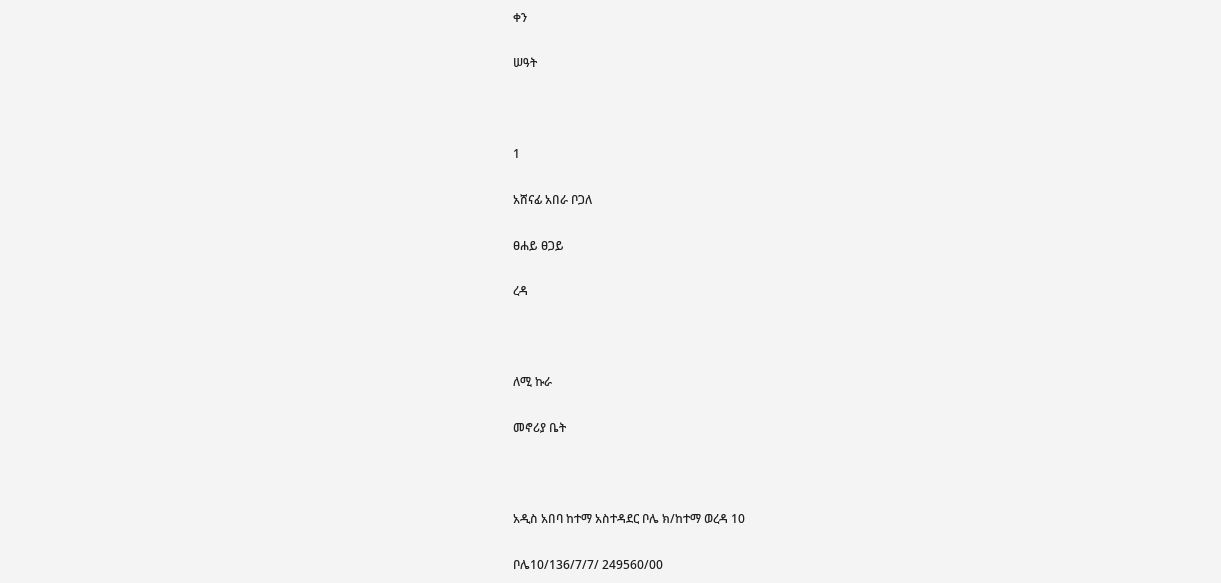ቀን

ሠዓት



1

አሸናፊ አበራ ቦጋለ

ፀሐይ ፀጋይ

ረዳ



ለሚ ኩራ

መኖሪያ ቤት



አዲስ አበባ ከተማ አስተዳደር ቦሌ ክ/ከተማ ወረዳ 10

ቦሌ10/136/7/7/ 249560/00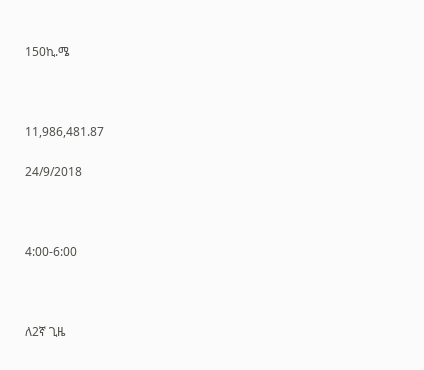150ኪ.ሜ



11,986,481.87

24/9/2018



4:00-6:00



ለ2ኛ ጊዜ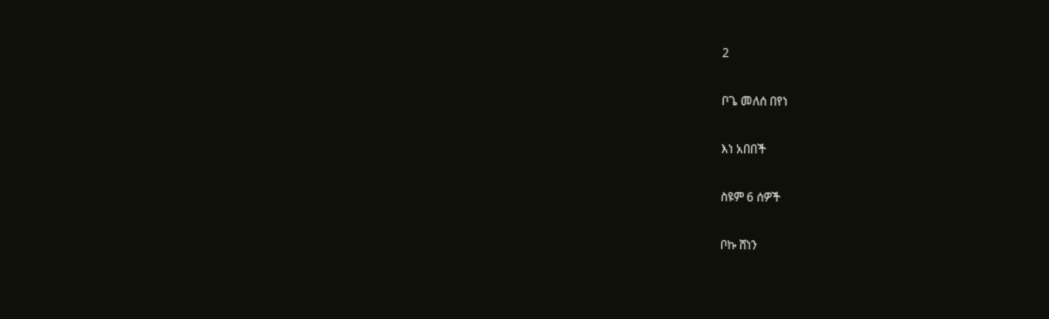2

ቦጌ መለሰ በየነ

እነ አበበች

ስዩም 6 ሰዎች

ቦኩ ሸነን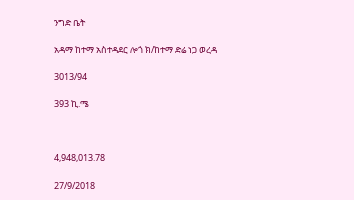ንግድ ቤት

አዳማ ከተማ አስተዳደር ሎጎ ክ/ከተማ ድሬ ነጋ ወረዳ

3013/94

393 ኪ.ሜ



4,948,013.78

27/9/2018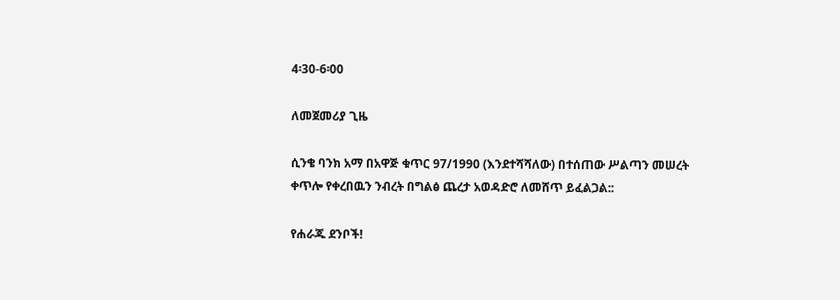4፡30-6፡00

ለመጀመሪያ ጊዜ

ሲንቄ ባንክ አማ በአዋጅ ቁጥር 97/1990 (እንደተሻሻለው) በተሰጠው ሥልጣን መሠረት ቀጥሎ የቀረበዉን ንብረት በግልፅ ጨረታ አወዳድሮ ለመሸጥ ይፈልጋል::

የሐራጁ ደንቦች!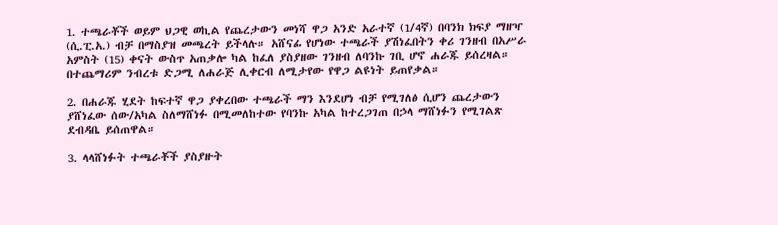1. ተጫራቾች ወይም ህጋዊ ወኪል የጨረታውን መነሻ ዋጋ አንድ አራተኛ (1/4ኛ) በባንክ ክፍያ ማዘዣ (ሲ.ፒ.አ.) ብቻ በማስያዝ መጫረት ይችላሉ። አሸናፊ የሆነው ተጫራች ያሽነፈበትን ቀሪ ገንዘብ በአሥራ አምስት (15) ቀናት ውስጥ አጠቃሎ ካል ከፈለ ያስያዘው ገንዘብ ለባንኩ ገቢ ሆኖ ሐራጁ ይሰረዛል። በተጨማሪም ንብረቱ ድጋሚ ለሐራጅ ሊቀርብ ለሚታየው የዋጋ ልዩነት ይጠየቃል።

2. በሐራጁ ሂደት ከፍተኛ ዋጋ ያቀረበው ተጫራች ማን እንደሆነ ብቻ የሚገለፅ ሲሆን ጨረታውን ያሸነፈው ሰው/አካል ስለማሸነፉ በሚመለከተው የባንኩ አካል ከተረጋገጠ በኃላ ማሸነፉን የሚገልጽ ደብዳቤ ይሰጠዋል።

3. ላላሸነፉት ተጫራቾች ያስያዙት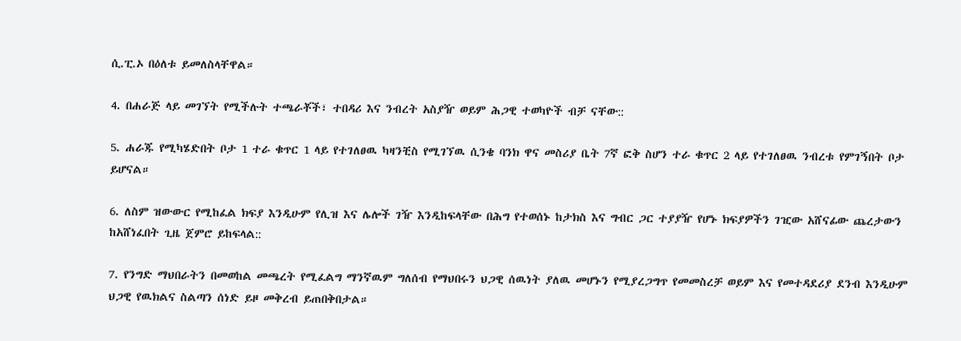ሲ.ፒ.ኦ በዕለቱ ይመለስላቸዋል።

4. በሐራጅ ላይ መገኘት የሚችሉት ተጫራቾች፣ ተበዳሪ እና ንብረት አስያዥ ወይም ሕጋዊ ተወካዮች ብቻ ናቸው::

5. ሐራጁ የሚካሄድበት ቦታ 1 ተራ ቁጥር 1 ላይ የተገለፀዉ ካዛንቺስ የሚገኘዉ ሲንቄ ባንክ ዋና መስሪያ ቤት 7ኛ ፎቅ ስሆን ተራ ቁጥር 2 ላይ የተገለፀዉ ንብረቱ የምገኝበት ቦታ ይሆናል።

6. ለስም ዝውውር የሚከፈል ክፍያ እንዲሁም የሊዝ እና ሌሎች ገዥ እንዲከፍላቸው በሕግ የተወሰኑ ከታክስ እና ግብር ጋር ተያያዥ የሆኑ ክፍያዎችን ገዢው አሸናፊው ጨረታውን ከአሸነፈበት ጊዜ ጀምሮ ይከፍላል::

7. የንግድ ማህበራትን በመወከል መጫረት የሚፈልግ ማንኛዉም ግለሰብ የማህበሩን ህጋዊ ሰዉነት ያለዉ መሆኑን የሚያረጋግጥ የመመስረቻ ወይም እና የመተዳደሪያ ደንብ እንዲሁም ህጋዊ የዉክልና ስልጣን ሰነድ ይዞ መቅረብ ይጠበቅበታል።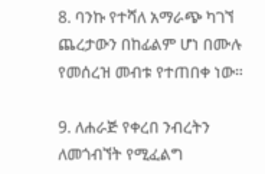8. ባንኩ የተሻለ አማራጭ ካገኘ ጨረታውን በከፊልም ሆነ በሙሉ የመሰረዝ መብቱ የተጠበቀ ነው።

9. ለሐራጅ የቀረበ ንብረትን ለመጎብኘት የሚፈልግ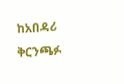ከአበዳሪ ቅርንጫፉ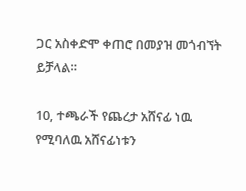ጋር አስቀድሞ ቀጠሮ በመያዝ መጎብኘት ይቻላል።

10, ተጫራች የጨረታ አሸናፊ ነዉ የሚባለዉ አሸናፊነቱን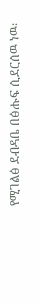የሚገልፅ ደብዳቤ በፅሑፍ ሲደርሰዉ ነዉ፡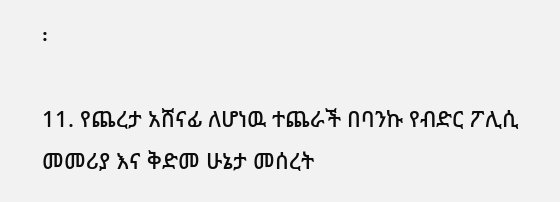፡

11. የጨረታ አሸናፊ ለሆነዉ ተጨራች በባንኩ የብድር ፖሊሲ መመሪያ እና ቅድመ ሁኔታ መሰረት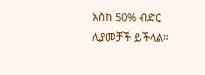አስከ 50% ብድር ሊያመቻች ይችላል።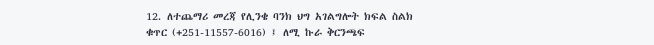12. ለተጨማሪ መረጃ የሊንቄ ባንክ ህግ አገልግሎት ክፍል ስልክ ቁጥር (+251-11557-6016) ፤ ለሚ ኩራ ቅርንጫፍ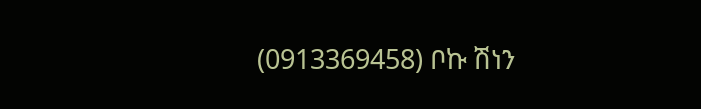(0913369458) ቦኩ ሽነን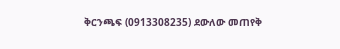ቅርንጫፍ (0913308235) ደውለው መጠየቅ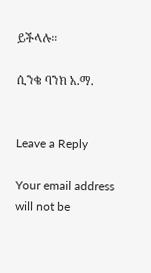ይችላሉ።

ሲንቄ ባንክ አ.ማ.


Leave a Reply

Your email address will not be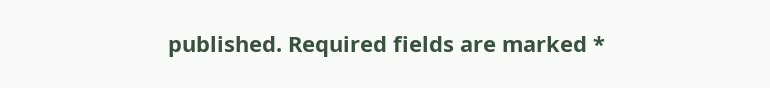published. Required fields are marked *